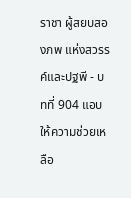ราชา ผู้สยบสองภพ แห่งสวรรค์และปฐพี - บทที่ 904 แอบให้ความช่วยเหลือ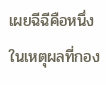เผยฉีฉีคือหนึ่งในเหตุผลที่กอง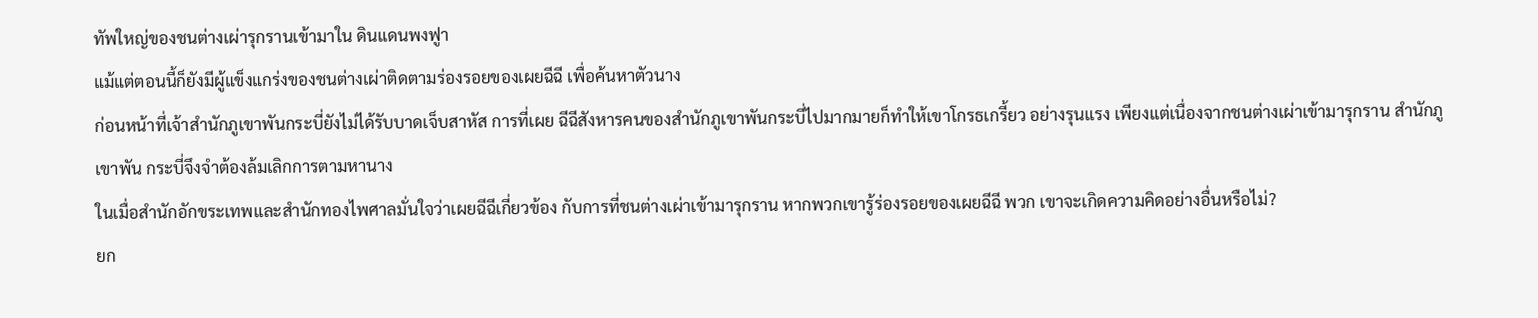ทัพใหญ่ของชนต่างเผ่ารุกรานเข้ามาใน ดินแดนพงฟูา
แม้แต่ตอนนี้ก็ยังมีผู้แข็งแกร่งของชนต่างเผ่าติดตามร่องรอยของเผยฉีฉี เพื่อค้นหาตัวนาง
ก่อนหน้าที่เจ้าสำนักภูเขาพันกระบี่ยังไม่ได้รับบาดเจ็บสาหัส การที่เผย ฉีฉีสังหารคนของสำนักภูเขาพันกระบี่ไปมากมายก็ทำให้เขาโกรธเกรี้ยว อย่างรุนแรง เพียงแต่เนื่องจากชนต่างเผ่าเข้ามารุกราน สำนักภูเขาพัน กระบี่จึงจำต้องล้มเลิกการตามหานาง
ในเมื่อสำนักอักขระเทพและสำนักทองไพศาลมั่นใจว่าเผยฉีฉีเกี่ยวข้อง กับการที่ชนต่างเผ่าเข้ามารุกราน หากพวกเขารู้ร่องรอยของเผยฉีฉี พวก เขาจะเกิดความคิดอย่างอื่นหรือไม่?
ยก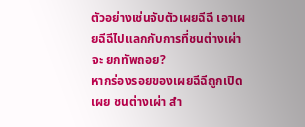ตัวอย่างเช่นจับตัวเผยฉีฉี เอาเผยฉีฉีไปแลกกับการที่ชนต่างเผ่าจะ ยกทัพถอย?
หากร่องรอยของเผยฉีฉีถูกเปิดเผย ชนต่างเผ่า สำ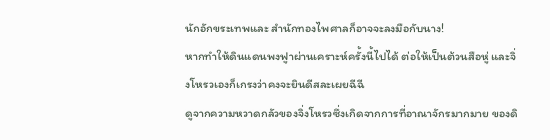นักอักขระเทพและ สำนักทองไพศาลก็อาจจะลงมือกับนาง!
หากทำให้ดินแดนพงฟูาผ่านเคราะห์ครั้งนี้ไปได้ ต่อให้เป็นต้วนสือหู่ และจิ่งโหรวเองก็เกรงว่าคงจะยินดีสละเผยฉีฉี
ดูจากความหวาดกลัวของจิ่งโหรวซึ่งเกิดจากการที่อาณาจักรมากมาย ของดิ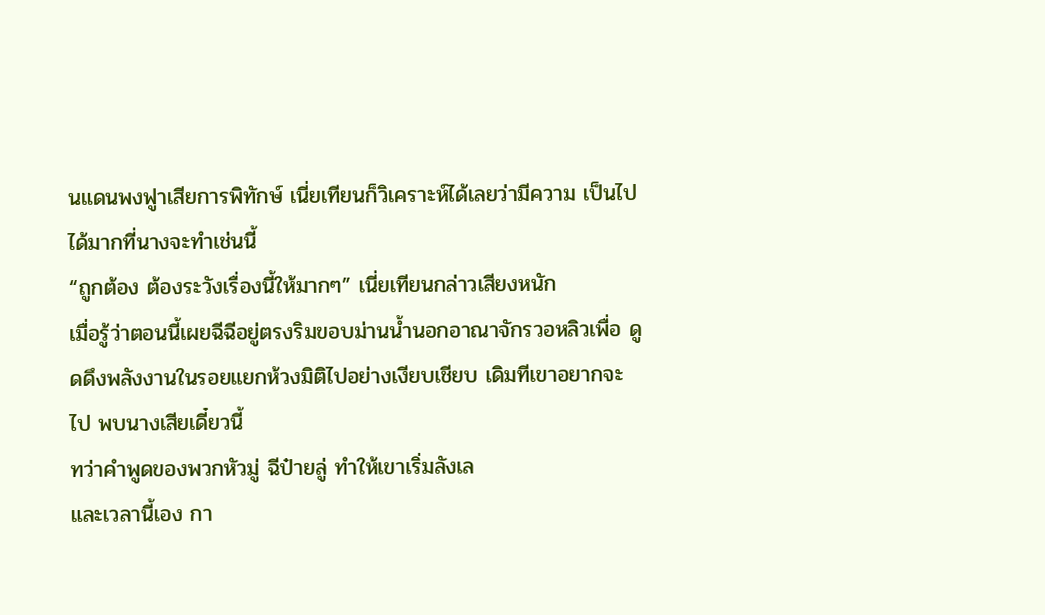นแดนพงฟูาเสียการพิทักษ์ เนี่ยเทียนก็วิเคราะห์ได้เลยว่ามีความ เป็นไปได้มากที่นางจะทำเช่นนี้
“ถูกต้อง ต้องระวังเรื่องนี้ให้มากๆ” เนี่ยเทียนกล่าวเสียงหนัก
เมื่อรู้ว่าตอนนี้เผยฉีฉีอยู่ตรงริมขอบม่านน้ำนอกอาณาจักรวอหลิวเพื่อ ดูดดึงพลังงานในรอยแยกห้วงมิติไปอย่างเงียบเชียบ เดิมทีเขาอยากจะไป พบนางเสียเดี๋ยวนี้
ทว่าคำพูดของพวกหัวมู่ ฉีป๋ายลู่ ทำให้เขาเริ่มลังเล
และเวลานี้เอง กา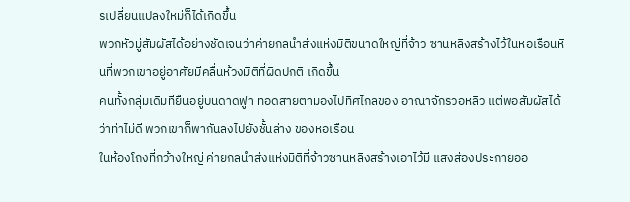รเปลี่ยนแปลงใหม่ก็ได้เกิดขึ้น
พวกหัวมู่สัมผัสได้อย่างชัดเจนว่าค่ายกลนำส่งแห่งมิติขนาดใหญ่ที่จ้าว ซานหลิงสร้างไว้ในหอเรือนหินที่พวกเขาอยู่อาศัยมีคลื่นห้วงมิติที่ผิดปกติ เกิดขึ้น
คนทั้งกลุ่มเดิมทียืนอยู่บนดาดฟูา ทอดสายตามองไปทิศไกลของ อาณาจักรวอหลิว แต่พอสัมผัสได้ว่าท่าไม่ดี พวกเขาก็พากันลงไปยังชั้นล่าง ของหอเรือน
ในห้องโถงที่กว้างใหญ่ ค่ายกลนำส่งแห่งมิติที่จ้าวซานหลิงสร้างเอาไว้มี แสงส่องประกายออ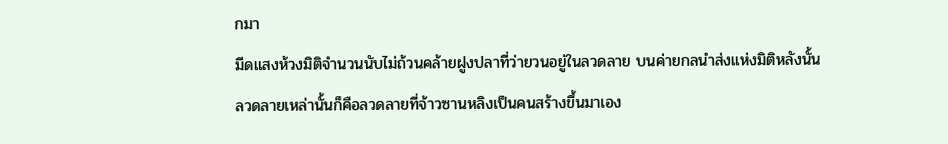กมา
มีดแสงห้วงมิติจำนวนนับไม่ถ้วนคล้ายฝูงปลาที่ว่ายวนอยู่ในลวดลาย บนค่ายกลนำส่งแห่งมิติหลังนั้น
ลวดลายเหล่านั้นก็คือลวดลายที่จ้าวซานหลิงเป็นคนสร้างขึ้นมาเอง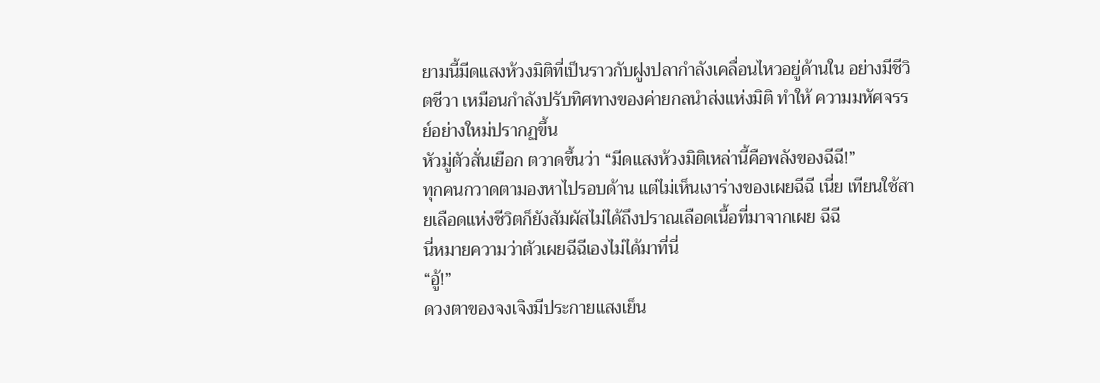ยามนี้มีดแสงห้วงมิติที่เป็นราวกับฝูงปลากำลังเคลื่อนไหวอยู่ด้านใน อย่างมีชีวิตชีวา เหมือนกำลังปรับทิศทางของค่ายกลนำส่งแห่งมิติ ทำให้ ความมหัศจรรย์อย่างใหม่ปรากฏขึ้น
หัวมู่ตัวสั่นเยือก ตวาดขึ้นว่า “มีดแสงห้วงมิติเหล่านี้คือพลังของฉีฉี!”
ทุกคนกวาดตามองหาไปรอบด้าน แต่ไม่เห็นเงาร่างของเผยฉีฉี เนี่ย เทียนใช้สายเลือดแห่งชีวิตก็ยังสัมผัสไม่ได้ถึงปราณเลือดเนื้อที่มาจากเผย ฉีฉี
นี่หมายความว่าตัวเผยฉีฉีเองไม่ได้มาที่นี่
“อู้!”
ดวงตาของจงเจิงมีประกายแสงเย็น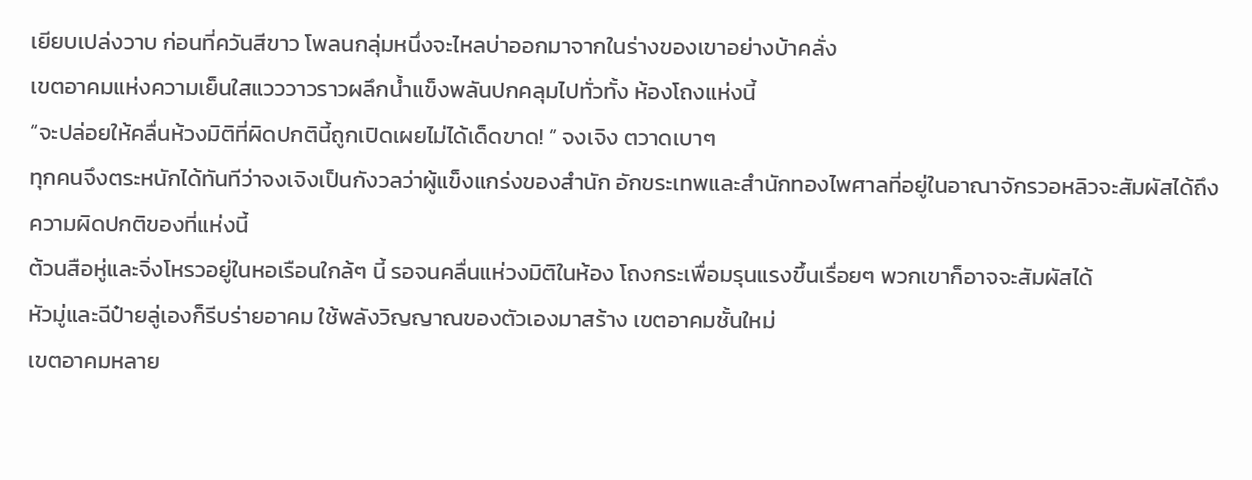เยียบเปล่งวาบ ก่อนที่ควันสีขาว โพลนกลุ่มหนึ่งจะไหลบ่าออกมาจากในร่างของเขาอย่างบ้าคลั่ง
เขตอาคมแห่งความเย็นใสแวววาวราวผลึกน้ำแข็งพลันปกคลุมไปทั่วทั้ง ห้องโถงแห่งนี้
“จะปล่อยให้คลื่นห้วงมิติที่ผิดปกตินี้ถูกเปิดเผยไม่ได้เด็ดขาด! ” จงเจิง ตวาดเบาๆ
ทุกคนจึงตระหนักได้ทันทีว่าจงเจิงเป็นกังวลว่าผู้แข็งแกร่งของสำนัก อักขระเทพและสำนักทองไพศาลที่อยู่ในอาณาจักรวอหลิวจะสัมผัสได้ถึง ความผิดปกติของที่แห่งนี้
ต้วนสือหู่และจิ่งโหรวอยู่ในหอเรือนใกล้ๆ นี้ รอจนคลื่นแห่วงมิติในห้อง โถงกระเพื่อมรุนแรงขึ้นเรื่อยๆ พวกเขาก็อาจจะสัมผัสได้
หัวมู่และฉีป๋ายลู่เองก็รีบร่ายอาคม ใช้พลังวิญญาณของตัวเองมาสร้าง เขตอาคมชั้นใหม่
เขตอาคมหลาย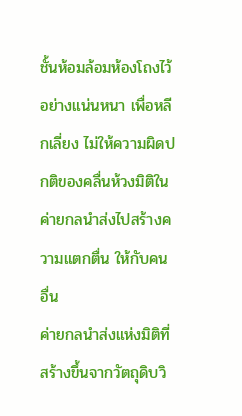ชั้นห้อมล้อมห้องโถงไว้อย่างแน่นหนา เพื่อหลีกเลี่ยง ไม่ให้ความผิดปกติของคลื่นห้วงมิติในค่ายกลนำส่งไปสร้างความแตกตื่น ให้กับคนอื่น
ค่ายกลนำส่งแห่งมิติที่สร้างขึ้นจากวัตถุดิบวิ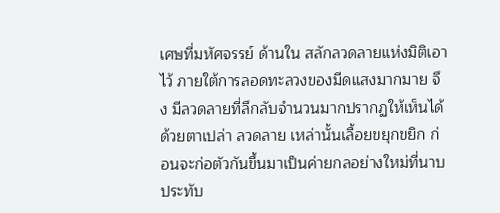เศษที่มหัศจรรย์ ด้านใน สลักลวดลายแห่งมิติเอาไว้ ภายใต้การลอดทะลวงของมีดแสงมากมาย จึง มีลวดลายที่ลึกลับจำนวนมากปรากฏให้เห็นได้ด้วยตาเปล่า ลวดลาย เหล่านั้นเลื้อยขยุกขยิก ก่อนจะก่อตัวกันขึ้นมาเป็นค่ายกลอย่างใหม่ที่นาบ ประทับ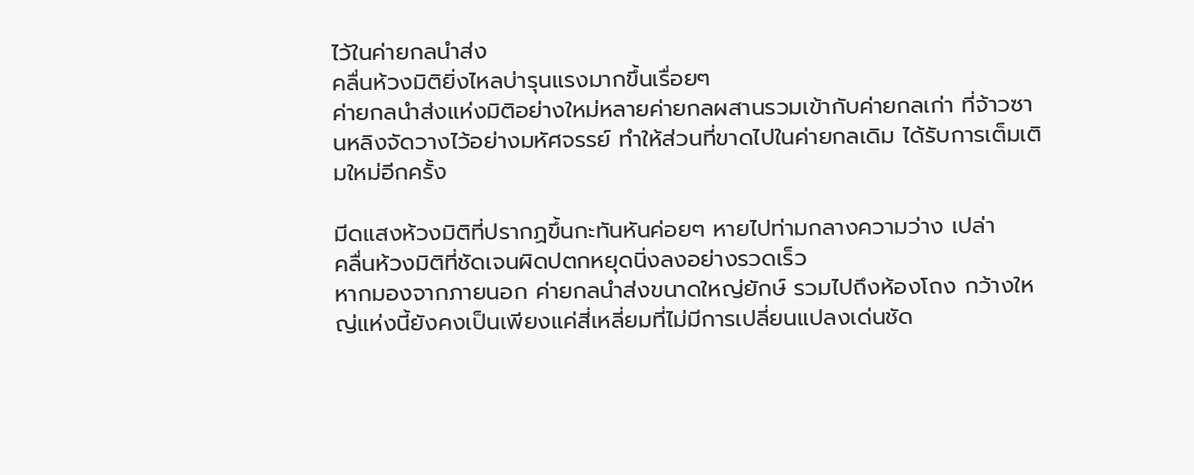ไว้ในค่ายกลนำส่ง
คลื่นห้วงมิติยิ่งไหลบ่ารุนแรงมากขึ้นเรื่อยๆ
ค่ายกลนำส่งแห่งมิติอย่างใหม่หลายค่ายกลผสานรวมเข้ากับค่ายกลเก่า ที่จ้าวซานหลิงจัดวางไว้อย่างมหัศจรรย์ ทำให้ส่วนที่ขาดไปในค่ายกลเดิม ได้รับการเต็มเติมใหม่อีกครั้ง

มีดแสงห้วงมิติที่ปรากฏขึ้นกะทันหันค่อยๆ หายไปท่ามกลางความว่าง เปล่า
คลื่นห้วงมิติที่ชัดเจนผิดปตกหยุดนิ่งลงอย่างรวดเร็ว
หากมองจากภายนอก ค่ายกลนำส่งขนาดใหญ่ยักษ์ รวมไปถึงห้องโถง กว้างใหญ่แห่งนี้ยังคงเป็นเพียงแค่สี่เหลี่ยมที่ไม่มีการเปลี่ยนแปลงเด่นชัด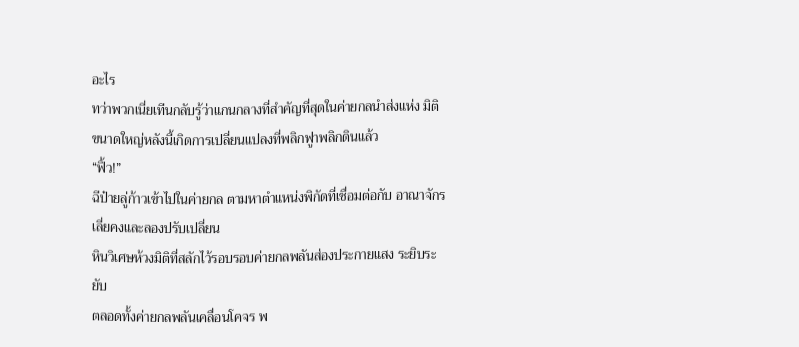อะไร
ทว่าพวกเนี่ยเทีนกลับรู้ว่าแกนกลางที่สำคัญที่สุดในค่ายกลนำส่งแห่ง มิติขนาดใหญ่หลังนี้เกิดการเปลี่ยนแปลงที่พลิกฟูาพลิกดินแล้ว
“ฟิ้ว!”
ฉีป๋ายลู่ก้าวเข้าไปในค่ายกล ตามหาตำแหน่งพิกัดที่เชื่อมต่อกับ อาณาจักรเลี่ยคงและลองปรับเปลี่ยน
หินวิเศษห้วงมิติที่สลักไว้รอบรอบค่ายกลพลันส่องประกายแสง ระยิบระยับ
ตลอดทั้งค่ายกลพลันเคลื่อนโคจร พ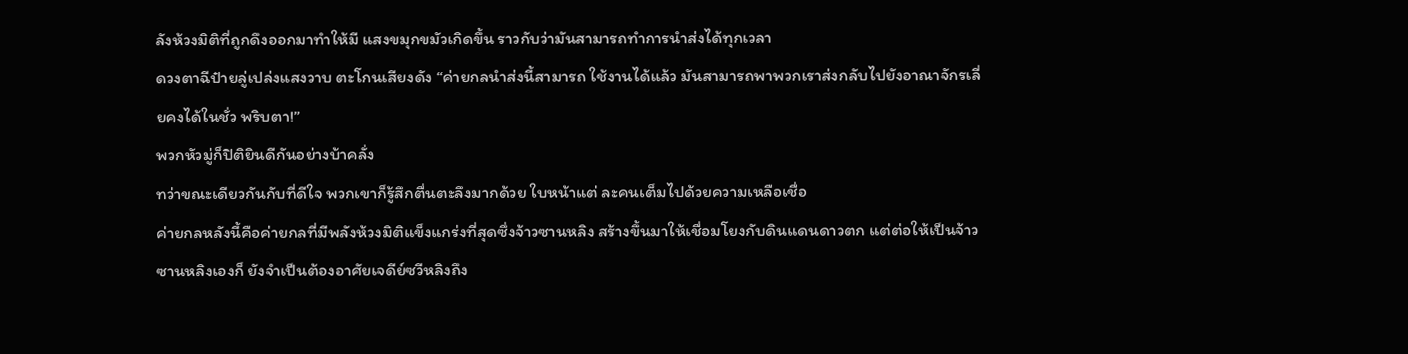ลังห้วงมิติที่ถูกดึงออกมาทำให้มี แสงขมุกขมัวเกิดขึ้น ราวกับว่ามันสามารถทำการนำส่งได้ทุกเวลา
ดวงตาฉีป๋ายลู่เปล่งแสงวาบ ตะโกนเสียงดัง “ค่ายกลนำส่งนี้สามารถ ใช้งานได้แล้ว มันสามารถพาพวกเราส่งกลับไปยังอาณาจักรเลี่ยคงได้ในชั่ว พริบตา!”
พวกหัวมู่ก็ปิติยินดีกันอย่างบ้าคลั่ง
ทว่าขณะเดียวกันกับที่ดีใจ พวกเขาก็รู้สึกตื่นตะลึงมากด้วย ใบหน้าแต่ ละคนเต็มไปด้วยความเหลือเชื่อ
ค่ายกลหลังนี้คือค่ายกลที่มีพลังห้วงมิติแข็งแกร่งที่สุดซึ่งจ้าวซานหลิง สร้างขึ้นมาให้เชื่อมโยงกับดินแดนดาวตก แต่ต่อให้เป็นจ้าวซานหลิงเองก็ ยังจำเป็นต้องอาศัยเจดีย์ซวีหลิงถึง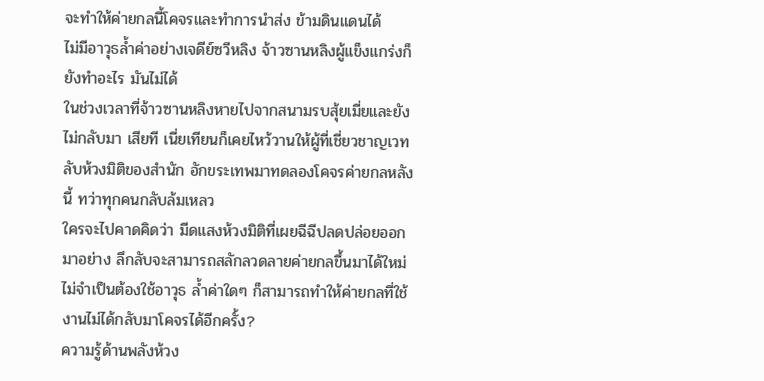จะทำให้ค่ายกลนี้โคจรและทำการนำส่ง ข้ามดินแดนได้
ไม่มีอาวุธล้ำค่าอย่างเจดีย์ซวีหลิง จ้าวซานหลิงผู้แข็งแกร่งก็ยังทำอะไร มันไม่ได้
ในช่วงเวลาที่จ้าวซานหลิงหายไปจากสนามรบสุ้ยเมี่ยและยังไม่กลับมา เสียที เนี่ยเทียนก็เคยไหว้วานให้ผู้ที่เชี่ยวชาญเวทลับห้วงมิติของสำนัก อักขระเทพมาทดลองโคจรค่ายกลหลังนี้ ทว่าทุกคนกลับล้มเหลว
ใครจะไปคาดคิดว่า มีดแสงห้วงมิติที่เผยฉีฉีปลดปล่อยออกมาอย่าง ลึกลับจะสามารถสลักลวดลายค่ายกลขึ้นมาได้ใหม่ ไม่จำเป็นต้องใช้อาวุธ ล้ำค่าใดๆ ก็สามารถทำให้ค่ายกลที่ใช้งานไม่ได้กลับมาโคจรได้อีกครั้ง?
ความรู้ด้านพลังห้วง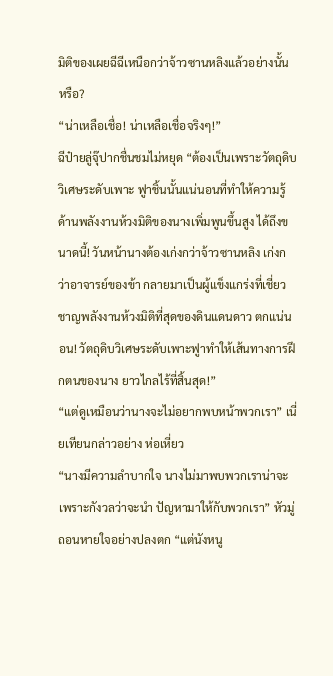มิติของเผยฉีฉีเหนือกว่าจ้าวซานหลิงแล้วอย่างนั้น หรือ?
“น่าเหลือเชื่อ! น่าเหลือเชื่อจริงๆ!”
ฉีป๋ายลู่จุ๊ปากชื่นชมไม่หยุด “ต้องเป็นเพราะวัตถุดิบวิเศษระดับเพาะ ฟูาชิ้นนั้นแน่นอนที่ทำให้ความรู้ด้านพลังงานห้วงมิติของนางเพิ่มพูนขึ้นสูง ได้ถึงขนาดนี้! วันหน้านางต้องเก่งกว่าจ้าวซานหลิง เก่งกว่าอาจารย์ของข้า กลายมาเป็นผู้แข็งแกร่งที่เชี่ยวชาญพลังงานห้วงมิติที่สุดของดินแดนดาว ตกแน่นอน! วัตถุดิบวิเศษระดับเพาะฟูาทำให้เส้นทางการฝึกตนของนาง ยาวไกลไร้ที่สิ้นสุด!”
“แต่ดูเหมือนว่านางจะไม่อยากพบหน้าพวกเรา” เนี่ยเทียนกล่าวอย่าง ห่อเหี่ยว
“นางมีความลำบากใจ นางไม่มาพบพวกเราน่าจะเพราะกังวลว่าจะนำ ปัญหามาให้กับพวกเรา” หัวมู่ถอนหายใจอย่างปลงตก “แต่นังหนู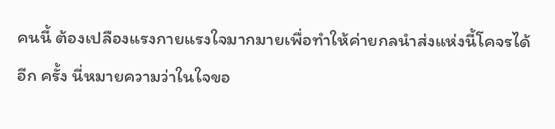คนนี้ ต้องเปลืองแรงกายแรงใจมากมายเพื่อทำให้ค่ายกลนำส่งแห่งนี้โคจรได้อีก ครั้ง นี่หมายความว่าในใจขอ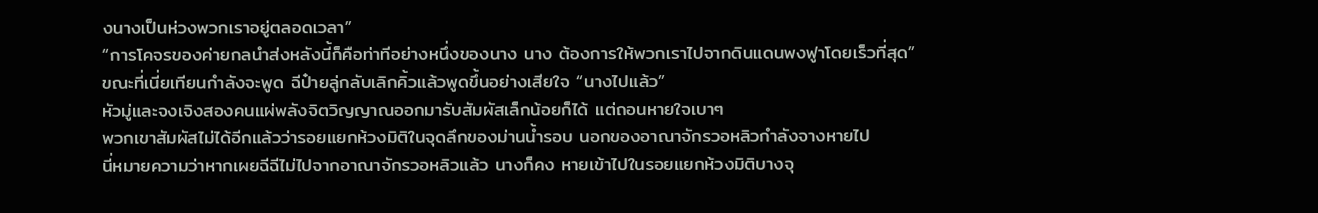งนางเป็นห่วงพวกเราอยู่ตลอดเวลา”
“การโคจรของค่ายกลนำส่งหลังนี้ก็คือท่าทีอย่างหนึ่งของนาง นาง ต้องการให้พวกเราไปจากดินแดนพงฟูาโดยเร็วที่สุด”
ขณะที่เนี่ยเทียนกำลังจะพูด ฉีป๋ายลู่กลับเลิกคิ้วแล้วพูดขึ้นอย่างเสียใจ “นางไปแล้ว”
หัวมู่และจงเจิงสองคนแผ่พลังจิตวิญญาณออกมารับสัมผัสเล็กน้อยก็ได้ แต่ถอนหายใจเบาๆ
พวกเขาสัมผัสไม่ได้อีกแล้วว่ารอยแยกห้วงมิติในจุดลึกของม่านน้ำรอบ นอกของอาณาจักรวอหลิวกำลังจางหายไป
นี่หมายความว่าหากเผยฉีฉีไม่ไปจากอาณาจักรวอหลิวแล้ว นางก็คง หายเข้าไปในรอยแยกห้วงมิติบางจุ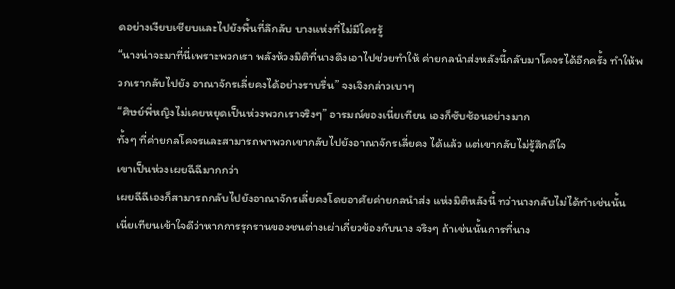ดอย่างเงียบเชียบและไปยังพื้นที่ลึกลับ บางแห่งที่ไม่มีใครรู้
“นางน่าจะมาที่นี่เพราะพวกเรา พลังห้วงมิติที่นางดึงเอาไปช่วยทำให้ ค่ายกลนำส่งหลังนี้กลับมาโคจรได้อีกครั้ง ทำให้พวกเรากลับไปยัง อาณาจักรเลี่ยคงได้อย่างราบรื่น” จงเจิงกล่าวเบาๆ
“ศิษย์พี่หญิงไม่เคยหยุดเป็นห่วงพวกเราจริงๆ” อารมณ์ของเนี่ยเทียน เองก็ซับซ้อนอย่างมาก
ทั้งๆ ที่ค่ายกลโคจรและสามารถพาพวกเขากลับไปยังอาณาจักรเลี่ยคง ได้แล้ว แต่เขากลับไม่รู้สึกดีใจ
เขาเป็นห่วงเผยฉีฉีมากกว่า
เผยฉีฉีเองก็สามารถกลับไปยังอาณาจักรเลี่ยคงโดยอาศัยค่ายกลนำส่ง แห่งมิติหลังนี้ ทว่านางกลับไม่ได้ทำเช่นนั้น
เนี่ยเทียนเข้าใจดีว่าหากการรุกรานของชนต่างเผ่าเกี่ยวข้องกับนาง จริงๆ ถ้าเช่นนั้นการที่นาง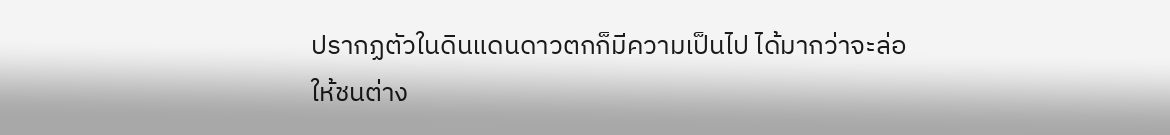ปรากฏตัวในดินแดนดาวตกก็มีความเป็นไป ได้มากว่าจะล่อให้ชนต่าง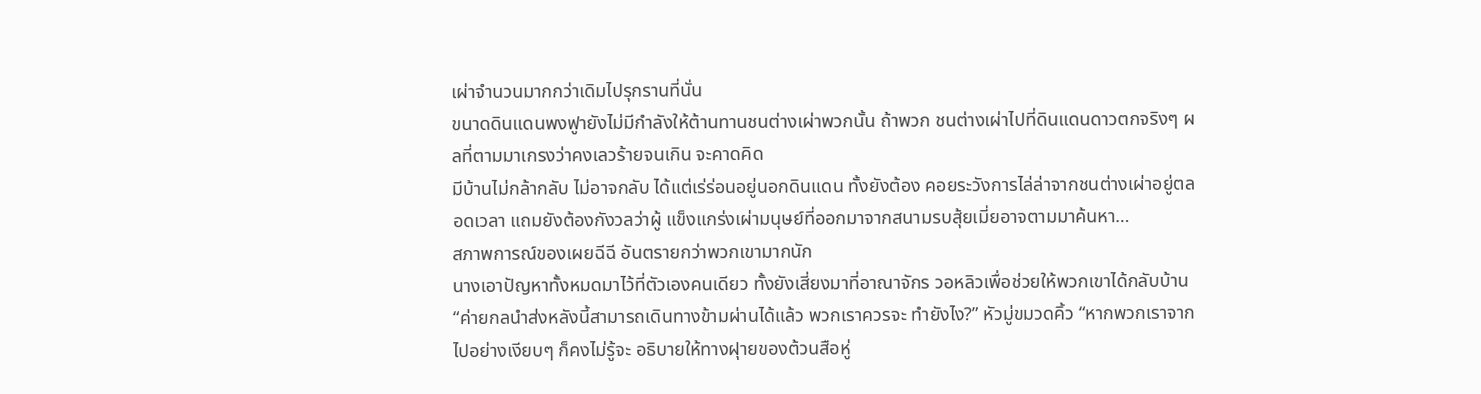เผ่าจำนวนมากกว่าเดิมไปรุกรานที่นั่น
ขนาดดินแดนพงฟูายังไม่มีกำลังให้ต้านทานชนต่างเผ่าพวกนั้น ถ้าพวก ชนต่างเผ่าไปที่ดินแดนดาวตกจริงๆ ผลที่ตามมาเกรงว่าคงเลวร้ายจนเกิน จะคาดคิด
มีบ้านไม่กล้ากลับ ไม่อาจกลับ ได้แต่เร่ร่อนอยู่นอกดินแดน ทั้งยังต้อง คอยระวังการไล่ล่าจากชนต่างเผ่าอยู่ตลอดเวลา แถมยังต้องกังวลว่าผู้ แข็งแกร่งเผ่ามนุษย์ที่ออกมาจากสนามรบสุ้ยเมี่ยอาจตามมาค้นหา…
สภาพการณ์ของเผยฉีฉี อันตรายกว่าพวกเขามากนัก
นางเอาปัญหาทั้งหมดมาไว้ที่ตัวเองคนเดียว ทั้งยังเสี่ยงมาที่อาณาจักร วอหลิวเพื่อช่วยให้พวกเขาได้กลับบ้าน
“ค่ายกลนำส่งหลังนี้สามารถเดินทางข้ามผ่านได้แล้ว พวกเราควรจะ ทำยังไง?” หัวมู่ขมวดคิ้ว “หากพวกเราจากไปอย่างเงียบๆ ก็คงไม่รู้จะ อธิบายให้ทางฝุายของต้วนสือหู่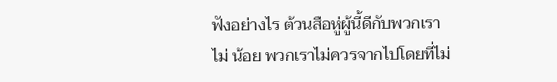ฟังอย่างไร ต้วนสือหู่ผู้นี้ดีกับพวกเราไม่ น้อย พวกเราไม่ควรจากไปโดยที่ไม่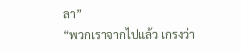ลา”
“พวกเราจากไปแล้ว เกรงว่า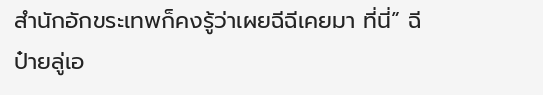สำนักอักขระเทพก็คงรู้ว่าเผยฉีฉีเคยมา ที่นี่” ฉีป๋ายลู่เอ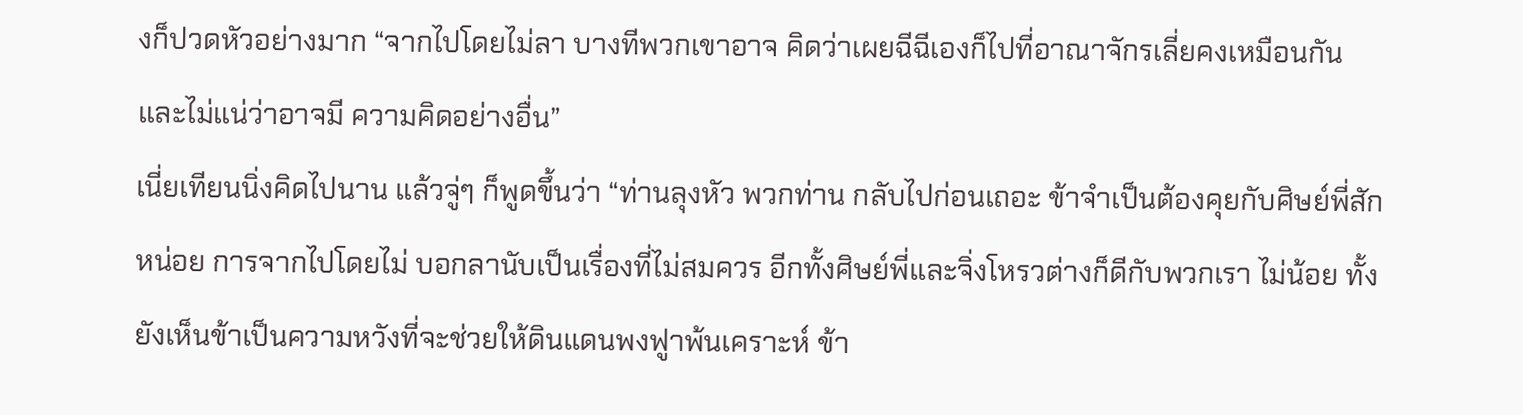งก็ปวดหัวอย่างมาก “จากไปโดยไม่ลา บางทีพวกเขาอาจ คิดว่าเผยฉีฉีเองก็ไปที่อาณาจักรเลี่ยคงเหมือนกัน และไม่แน่ว่าอาจมี ความคิดอย่างอื่น”
เนี่ยเทียนนิ่งคิดไปนาน แล้วจู่ๆ ก็พูดขึ้นว่า “ท่านลุงหัว พวกท่าน กลับไปก่อนเถอะ ข้าจำเป็นต้องคุยกับศิษย์พี่สักหน่อย การจากไปโดยไม่ บอกลานับเป็นเรื่องที่ไม่สมควร อีกทั้งศิษย์พี่และจิ่งโหรวต่างก็ดีกับพวกเรา ไม่น้อย ทั้งยังเห็นข้าเป็นความหวังที่จะช่วยให้ดินแดนพงฟูาพ้นเคราะห์ ข้า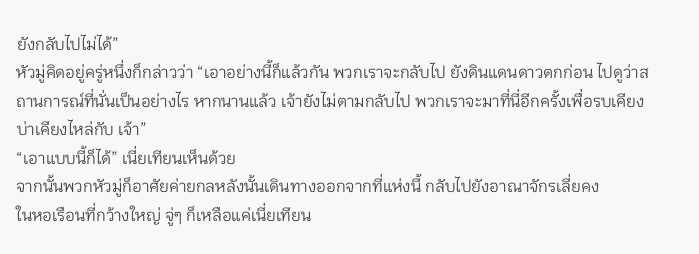ยังกลับไปไม่ได้”
หัวมู่คิดอยู่ครู่หนึ่งก็กล่าวว่า “เอาอย่างนี้ก็แล้วกัน พวกเราจะกลับไป ยังดินแดนดาวตกก่อน ไปดูว่าสถานการณ์ที่นั่นเป็นอย่างไร หากนานแล้ว เจ้ายังไม่ตามกลับไป พวกเราจะมาที่นี่อีกครั้งเพื่อรบเคียงบ่าเคียงไหล่กับ เจ้า”
“เอาแบบนี้ก็ได้” เนี่ยเทียนเห็นด้วย
จากนั้นพวกหัวมู่ก็อาศัยค่ายกลหลังนั้นเดินทางออกจากที่แห่งนี้ กลับไปยังอาณาจักรเลี่ยคง
ในหอเรือนที่กว้างใหญ่ จู่ๆ ก็เหลือแค่เนี่ยเทียน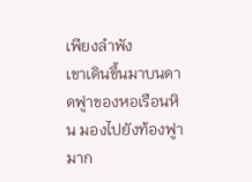เพียงลำพัง
เขาเดินขึ้นมาบนดาดฟูาของหอเรือนหิน มองไปยังท้องฟูามาก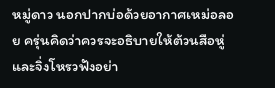หมู่ดาว นอกปากบ่อด้วยอากาศเหม่อลอย ครุ่นคิดว่าควรจะอธิบายให้ต้วนสือหู่ และจิ่งโหรวฟังอย่า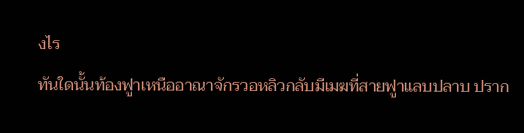งไร
ทันใดนั้นท้องฟูาเหนืออาณาจักรวอหลิวกลับมีเมฆที่สายฟูาแลบปลาบ ปราก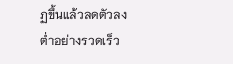ฏขึ้นแล้วลดตัวลงต่ำอย่างรวดเร็ว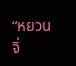“หยวนจิ่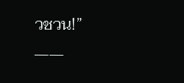วชวน!”
——